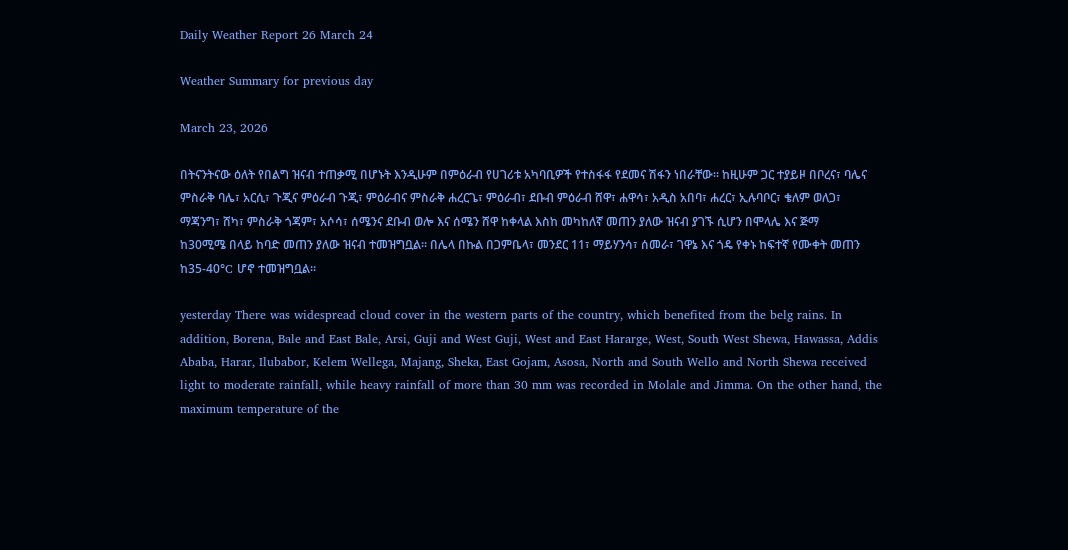Daily Weather Report 26 March 24

Weather Summary for previous day

March 23, 2026

በትናንትናው ዕለት የበልግ ዝናብ ተጠቃሚ በሆኑት እንዲሁም በምዕራብ የሀገሪቱ አካባቢዎች የተስፋፋ የደመና ሽፋን ነበራቸው፡፡ ከዚሁም ጋር ተያይዞ በቦረና፣ ባሌና ምስራቅ ባሌ፣ አርሲ፣ ጉጂና ምዕራብ ጉጂ፣ ምዕራብና ምስራቅ ሐረርጌ፣ ምዕራብ፣ ደቡብ ምዕራብ ሸዋ፣ ሐዋሳ፣ አዲስ አበባ፣ ሐረር፣ ኢሉባቦር፣ ቄለም ወለጋ፣ ማጃንግ፣ ሸካ፣ ምስራቅ ጎጃም፣ አሶሳ፣ ሰሜንና ደቡብ ወሎ እና ሰሜን ሸዋ ከቀላል እስከ መካከለኛ መጠን ያለው ዝናብ ያገኙ ሲሆን በሞላሌ እና ጅማ ከ30ሚሜ በላይ ከባድ መጠን ያለው ዝናብ ተመዝግቧል፡፡ በሌላ በኩል በጋምቤላ፣ መንደር 11፣ ማይሃንሳ፣ ሰመራ፣ ገዋኔ እና ጎዴ የቀኑ ከፍተኛ የሙቀት መጠን ከ35-40°C ሆኖ ተመዝግቧል፡፡

yesterday There was widespread cloud cover in the western parts of the country, which benefited from the belg rains. In addition, Borena, Bale and East Bale, Arsi, Guji and West Guji, West and East Hararge, West, South West Shewa, Hawassa, Addis Ababa, Harar, Ilubabor, Kelem Wellega, Majang, Sheka, East Gojam, Asosa, North and South Wello and North Shewa received light to moderate rainfall, while heavy rainfall of more than 30 mm was recorded in Molale and Jimma. On the other hand, the maximum temperature of the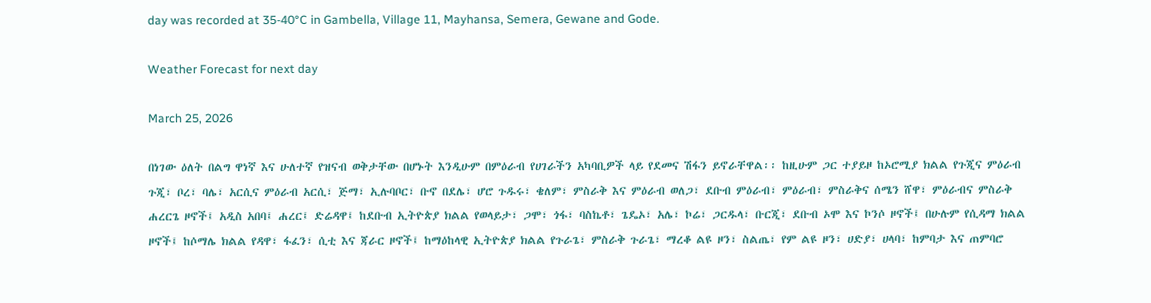day was recorded at 35-40°C in Gambella, Village 11, Mayhansa, Semera, Gewane and Gode.

Weather Forecast for next day

March 25, 2026

በነገው ዕለት በልግ ዋነኛ እና ሁለተኛ የዝናብ ወቅታቸው በሆኑት እንዲሁም በምዕራብ የሀገራችን አካባቢዎች ላይ የደመና ሽፋን ይኖራቸዋል፡፡ ከዚሁም ጋር ተያይዞ ከኦሮሚያ ክልል የጉጂና ምዕራብ ጉጂ፣ ቦረ፣ ባሌ፣ አርሲና ምዕራብ አርሲ፣ ጅማ፣ ኢሉባቦር፣ ቡኖ በደሌ፣ ሆሮ ጉዱሩ፣ ቄለም፣ ምስራቅ እና ምዕራብ ወለጋ፣ ደቡብ ምዕራብ፣ ምዕራብ፣ ምስራቅና ሰሜን ሸዋ፣ ምዕራብና ምስራቅ ሐረርጌ ዞኖች፤ አዲስ አበባ፤ ሐረር፤ ድሬዳዋ፤ ከደቡብ ኢትዮጵያ ክልል የወላይታ፣ ጋሞ፣ ጎፋ፣ ባስኬቶ፣ ጌዴኦ፣ አሌ፣ ኮሬ፣ ጋርዱላ፣ ቡርጂ፣ ደቡብ ኦሞ እና ኮንሶ ዞኖች፤ በሁሉም የሲዳማ ክልል ዞኖች፤ ከሶማሌ ክልል የዳዋ፣ ፋፈን፣ ሲቲ እና ጃራር ዞኖች፤ ከማዕከላዊ ኢትዮጵያ ክልል የጉራጌ፣ ምስራቅ ጉራጌ፣ ማረቆ ልዩ ዞን፣ ስልጤ፣ የም ልዩ ዞን፣ ሀድያ፣ ሀላባ፣ ከምባታ እና ጠምባሮ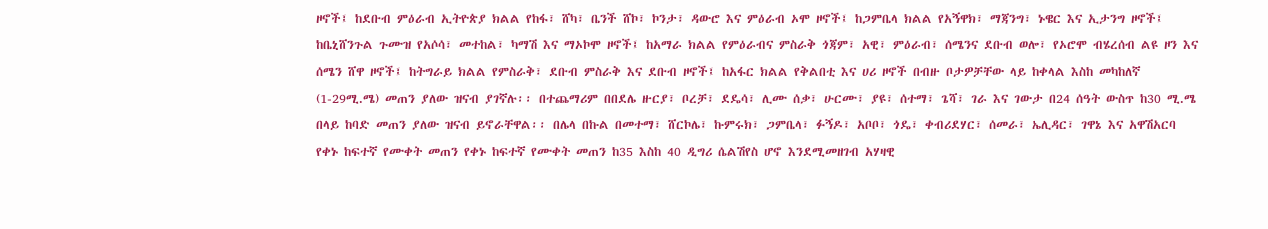ዞኖች፤ ከደቡብ ምዕራብ ኢትዮጵያ ክልል የከፋ፣ ሸካ፣ ቤንች ሸኮ፣ ኮንታ፣ ዳውሮ እና ምዕራብ ኦሞ ዞኖች፤ ከጋምቤላ ክልል የአኝዋክ፣ ማጃንግ፣ ኑዌር እና ኢታንግ ዞኖች፤ ከቤኒሸንጉል ጉሙዝ የአሶሳ፣ መተከል፣ ካማሽ እና ማኦኮሞ ዞኖች፤ ከአማራ ክልል የምዕራብና ምስራቅ ጎጃም፣ አዊ፣ ምዕራብ፣ ሰሜንና ደቡብ ወሎ፣ የኦሮሞ ብሄረሰብ ልዩ ዞን እና ሰሜን ሸዋ ዞኖች፤ ከትግራይ ክልል የምስራቅ፣ ደቡብ ምስራቅ እና ደቡብ ዞኖች፤ ከአፋር ክልል የቅልበቲ እና ሀሪ ዞኖች በብዙ ቦታዎቻቸው ላይ ከቀላል እስከ መካከለኛ (1-29ሚ.ሜ) መጠን ያለው ዝናብ ያገኛሉ፡፡ በተጨማሪም በበደሌ ዙርያ፣ ቦረቻ፣ ደዴሳ፣ ሊሙ ሰቃ፣ ሁርሙ፣ ያዩ፣ ሰተማ፣ ጌሻ፣ ገራ እና ገውታ በ24 ሰዓት ውስጥ ከ30 ሚ.ሜ በላይ ከባድ መጠን ያለው ዝናብ ይኖራቸዋል፡፡ በሌላ በኩል በመተማ፣ ሸርኮሌ፣ ኩምሩክ፣ ጋምቤላ፣ ፉኝዶ፣ አቦቦ፣ ጎዴ፣ ቀብሪደሃር፣ ሰመራ፣ ኤሊዳር፣ ገዋኔ እና አዋሽአርባ የቀኑ ከፍተኛ የሙቀት መጠን የቀኑ ከፍተኛ የሙቀት መጠን ከ35 እስከ 40 ዲግሪ ሴልሽየስ ሆኖ እንደሚመዘገብ አሃዛዊ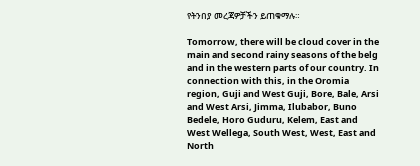የትንበያ መረጃዎቻችን ይጠቁማሉ።

Tomorrow, there will be cloud cover in the main and second rainy seasons of the belg and in the western parts of our country. In connection with this, in the Oromia region, Guji and West Guji, Bore, Bale, Arsi and West Arsi, Jimma, Ilubabor, Buno Bedele, Horo Guduru, Kelem, East and West Wellega, South West, West, East and North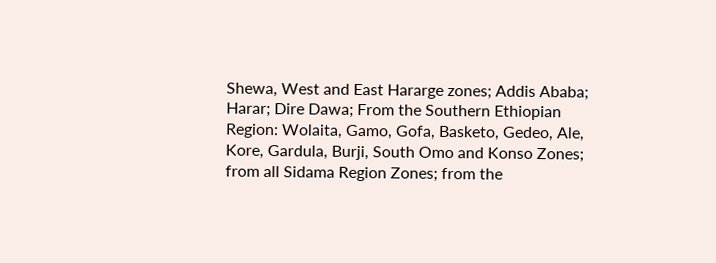Shewa, West and East Hararge zones; Addis Ababa; Harar; Dire Dawa; From the Southern Ethiopian Region: Wolaita, Gamo, Gofa, Basketo, Gedeo, Ale, Kore, Gardula, Burji, South Omo and Konso Zones; from all Sidama Region Zones; from the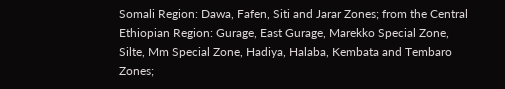Somali Region: Dawa, Fafen, Siti and Jarar Zones; from the Central Ethiopian Region: Gurage, East Gurage, Marekko Special Zone, Silte, Mm Special Zone, Hadiya, Halaba, Kembata and Tembaro Zones;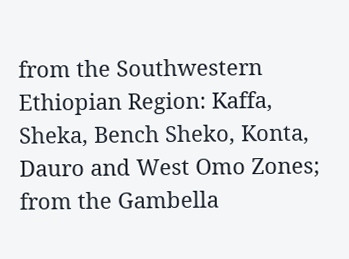from the Southwestern Ethiopian Region: Kaffa, Sheka, Bench Sheko, Konta, Dauro and West Omo Zones; from the Gambella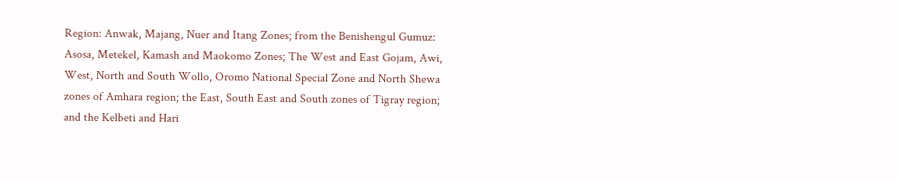Region: Anwak, Majang, Nuer and Itang Zones; from the Benishengul Gumuz: Asosa, Metekel, Kamash and Maokomo Zones; The West and East Gojam, Awi, West, North and South Wollo, Oromo National Special Zone and North Shewa zones of Amhara region; the East, South East and South zones of Tigray region; and the Kelbeti and Hari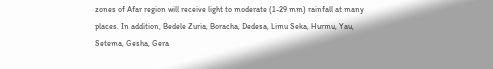zones of Afar region will receive light to moderate (1-29 mm) rainfall at many places. In addition, Bedele Zuria, Boracha, Dedesa, Limu Seka, Hurmu, Yau, Setema, Gesha, Gera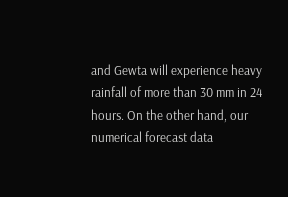and Gewta will experience heavy rainfall of more than 30 mm in 24 hours. On the other hand, our numerical forecast data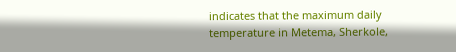indicates that the maximum daily temperature in Metema, Sherkole,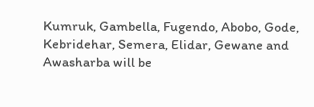Kumruk, Gambella, Fugendo, Abobo, Gode, Kebridehar, Semera, Elidar, Gewane and Awasharba will be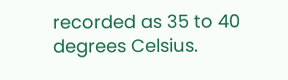recorded as 35 to 40 degrees Celsius.